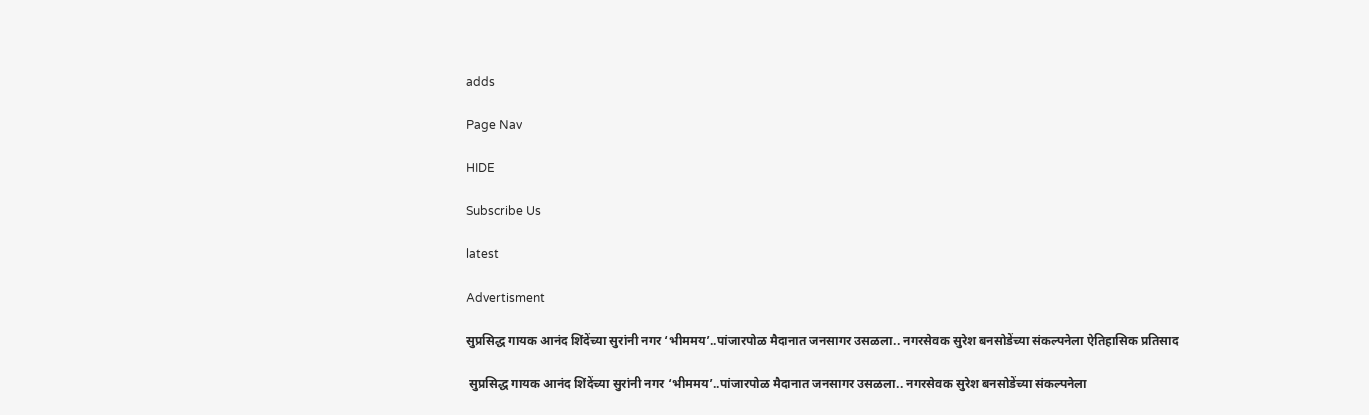adds

Page Nav

HIDE

Subscribe Us

latest

Advertisment

सुप्रसिद्ध गायक आनंद शिंदेंच्या सुरांनी नगर ‘भीममय’..पांजारपोळ मैदानात जनसागर उसळला.. नगरसेवक सुरेश बनसोडेंच्या संकल्पनेला ऐतिहासिक प्रतिसाद

 सुप्रसिद्ध गायक आनंद शिंदेंच्या सुरांनी नगर ‘भीममय’..पांजारपोळ मैदानात जनसागर उसळला.. नगरसेवक सुरेश बनसोडेंच्या संकल्पनेला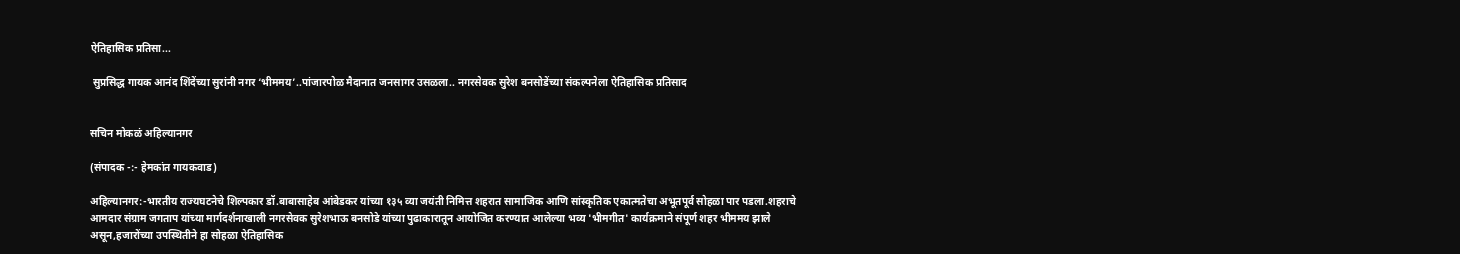ऐतिहासिक प्रतिसा...

 सुप्रसिद्ध गायक आनंद शिंदेंच्या सुरांनी नगर ‘भीममय’..पांजारपोळ मैदानात जनसागर उसळला.. नगरसेवक सुरेश बनसोडेंच्या संकल्पनेला ऐतिहासिक प्रतिसाद


सचिन मोकळं अहिल्यानगर

(संपादक -:- हेमकांत गायकवाड)

अहिल्यानगर:-भारतीय राज्यघटनेचे शिल्पकार डॉ.बाबासाहेब आंबेडकर यांच्या १३५ व्या जयंती निमित्त शहरात सामाजिक आणि सांस्कृतिक एकात्मतेचा अभूतपूर्व सोहळा पार पडला.शहराचे आमदार संग्राम जगताप यांच्या मार्गदर्शनाखाली नगरसेवक सुरेशभाऊ बनसोडे यांच्या पुढाकारातून आयोजित करण्यात आलेल्या भव्य 'भीमगीत' कार्यक्रमाने संपूर्ण शहर भीममय झाले असून,हजारोंच्या उपस्थितीने हा सोहळा ऐतिहासिक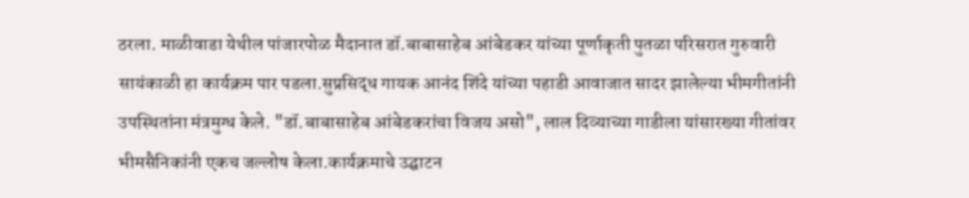ठरला. माळीवाडा येथील पांजारपोळ मैदानात डॉ.बाबासाहेब आंबेडकर यांच्या पूर्णाकृती पुतळा परिसरात गुरुवारी सायंकाळी हा कार्यक्रम पार पडला.सुप्रसिद्ध गायक आनंद शिंदे यांच्या पहाडी आवाजात सादर झालेल्या भीमगीतांनी उपस्थितांना मंत्रमुग्ध केले. "डॉ.बाबासाहेब आंबेडकरांचा विजय असो", लाल दिव्याच्या गाडीला यांसारख्या गीतांवर भीमसैनिकांनी एकच जल्लोष केला.कार्यक्रमाचे उद्घाटन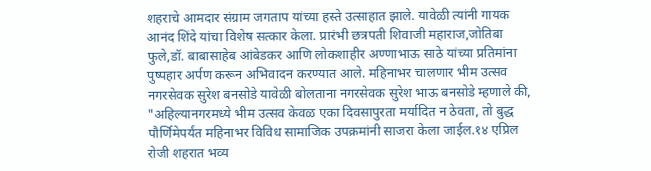शहराचे आमदार संग्राम जगताप यांच्या हस्ते उत्साहात झाले. यावेळी त्यांनी गायक आनंद शिंदे यांचा विशेष सत्कार केला. प्रारंभी छत्रपती शिवाजी महाराज,जोतिबा फुले,डॉ. बाबासाहेब आंबेडकर आणि लोकशाहीर अण्णाभाऊ साठे यांच्या प्रतिमांना पुष्पहार अर्पण करून अभिवादन करण्यात आले. महिनाभर चालणार भीम उत्सव नगरसेवक सुरेश बनसोडे यावेळी बोलताना नगरसेवक सुरेश भाऊ बनसोडे म्हणाले की, "अहिल्यानगरमध्ये भीम उत्सव केवळ एका दिवसापुरता मर्यादित न ठेवता, तो बुद्ध पौर्णिमेपर्यंत महिनाभर विविध सामाजिक उपक्रमांनी साजरा केला जाईल.१४ एप्रिल रोजी शहरात भव्य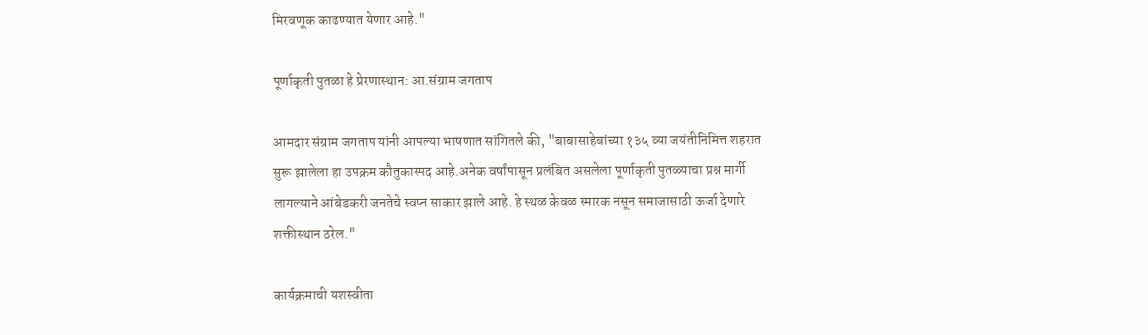मिरवणूक काढण्यात येणार आहे."

पूर्णाकृती पुतळा हे प्रेरणास्थान: आ.संग्राम जगताप

आमदार संग्राम जगताप यांनी आपल्या भाषणात सांगितले की, "बाबासाहेबांच्या १३५ व्या जयंतीनिमित्त शहरात सुरू झालेला हा उपक्रम कौतुकास्पद आहे.अनेक वर्षांपासून प्रलंबित असलेला पूर्णाकृती पुतळ्याचा प्रश्न मार्गी लागल्याने आंबेडकरी जनतेचे स्वप्न साकार झाले आहे. हे स्थळ केवळ स्मारक नसून समाजासाठी ऊर्जा देणारे शक्तीस्थान ठरेल."

कार्यक्रमाची यशस्वीता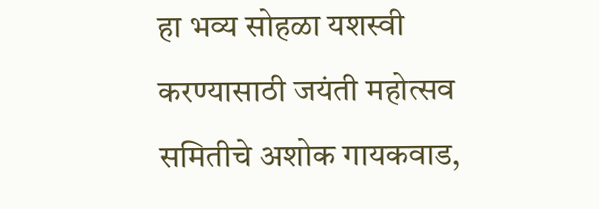हा भव्य सोहळा यशस्वी करण्यासाठी जयंती महोत्सव समितीचे अशोक गायकवाड,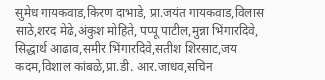सुमेध गायकवाड,किरण दाभाडे, प्रा.जयंत गायकवाड,विलास साठे,शरद मेढे,अंकुश मोहिते, पप्पू पाटील,मुन्ना भिंगारदिवे, सिद्धार्थ आढाव,समीर भिंगारदिवे,सतीश शिरसाट,जय कदम,विशाल कांबळे,प्रा.डी. आर.जाधव,सचिन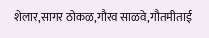शेलार,सागर ठोकळ,गौरव साळवे,गौतमीताई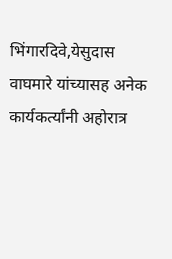भिंगारदिवे,येसुदास वाघमारे यांच्यासह अनेक कार्यकर्त्यांनी अहोरात्र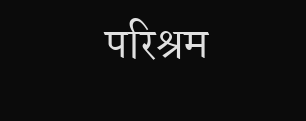परिश्रम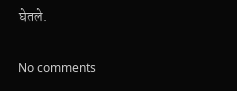घेतले.

No comments